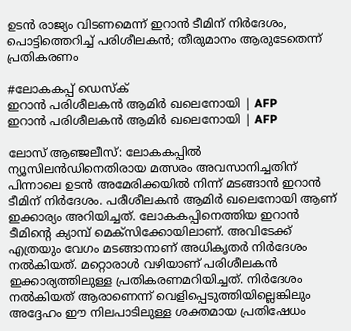ഉടൻ രാജ്യം വിടണമെന്ന് ഇറാൻ ടീമിന് നിർദേശം, പൊട്ടിത്തെറിച്ച് പരിശീലകൻ; തീരുമാനം ആരുടേതെന്ന് പ്രതികരണം

#ലോകകപ്പ് ഡെസ്ക്
ഇറാൻ പരിശീലകൻ ആമിര്‍ ഖലെനോയി | AFP
ഇറാൻ പരിശീലകൻ ആമിര്‍ ഖലെനോയി | AFP

ലോസ് ആഞ്ജലീസ്: ലോകകപ്പിൽ ന്യൂസിലൻഡിനെതിരായ മത്സരം അവസാനിച്ചതിന് പിന്നാലെ ഉടൻ അമേരിക്കയിൽ നിന്ന് മടങ്ങാൻ ഇറാൻ ടീമിന് നിർദേശം. പരീശീലകൻ ആമിർ ഖലെനോയി ആണ് ഇക്കാര്യം അറിയിച്ചത്. ലോകകപ്പിനെത്തിയ ഇറാൻ ടീമിന്റെ ക്യാമ്പ് മെക്‌സിക്കോയിലാണ്. അവിടേക്ക് എത്രയും വേഗം മടങ്ങാനാണ് അധികൃതർ നിർദേശം നൽകിയത്. മറ്റൊരാൾ വഴിയാണ് പരിശീലകൻ ഇക്കാര്യത്തിലുള്ള പ്രതികരണമറിയിച്ചത്. നിർദേശം നൽകിയത് ആരാണെന്ന് വെളിപ്പെടുത്തിയില്ലെങ്കിലും അദ്ദേഹം ഈ നിലപാടിലുള്ള ശക്തമായ പ്രതിഷേധം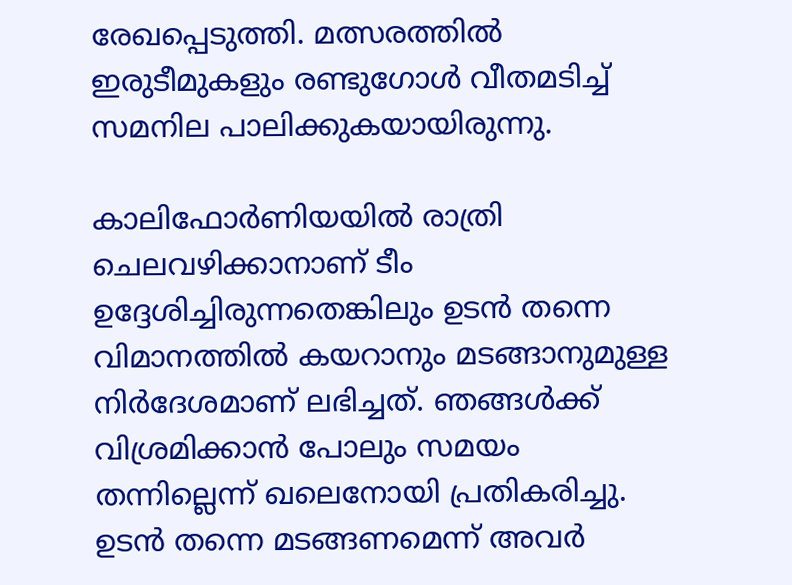രേഖപ്പെടുത്തി. മത്സരത്തിൽ ഇരുടീമുകളും രണ്ടുഗോൾ വീതമടിച്ച് സമനില പാലിക്കുകയായിരുന്നു.

കാലിഫോർണിയയിൽ രാത്രി ചെലവഴിക്കാനാണ് ടീം ഉദ്ദേശിച്ചിരുന്നതെങ്കിലും ഉടൻ തന്നെ വിമാനത്തിൽ കയറാനും മടങ്ങാനുമുള്ള നിർദേശമാണ് ലഭിച്ചത്. ഞങ്ങൾക്ക് വിശ്രമിക്കാൻ പോലും സമയം തന്നില്ലെന്ന് ഖലെനോയി പ്രതികരിച്ചു. ഉടൻ തന്നെ മടങ്ങണമെന്ന് അവർ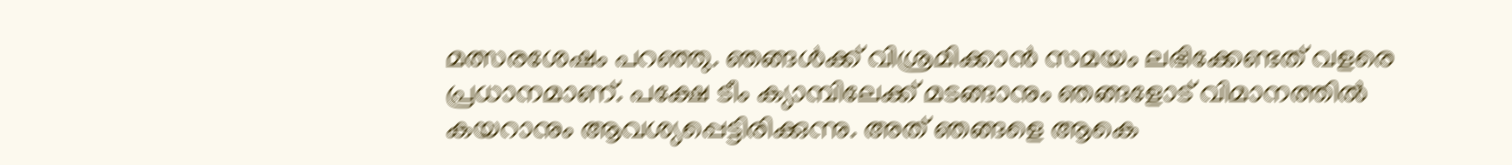മത്സരശേഷം പറഞ്ഞു. ഞങ്ങൾക്ക് വിശ്രമിക്കാൻ സമയം ലഭിക്കേണ്ടത് വളരെ പ്രധാനമാണ്. പക്ഷേ ടീം ക്യാമ്പിലേക്ക് മടങ്ങാനും ഞങ്ങളോട് വിമാനത്തിൽ കയറാനും ആവശ്യപ്പെട്ടിരിക്കുന്നു. അത് ഞങ്ങളെ ആകെ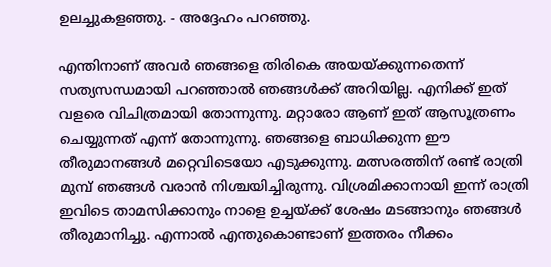ഉലച്ചുകളഞ്ഞു. - അദ്ദേഹം പറഞ്ഞു.

എന്തിനാണ് അവർ ഞങ്ങളെ തിരികെ അയയ്ക്കുന്നതെന്ന് സത്യസന്ധമായി പറഞ്ഞാൽ ഞങ്ങൾക്ക് അറിയില്ല. എനിക്ക് ഇത് വളരെ വിചിത്രമായി തോന്നുന്നു. മറ്റാരോ ആണ് ഇത് ആസൂത്രണം ചെയ്യുന്നത് എന്ന് തോന്നുന്നു. ഞങ്ങളെ ബാധിക്കുന്ന ഈ തീരുമാനങ്ങൾ മറ്റെവിടെയോ എടുക്കുന്നു. മത്സരത്തിന് രണ്ട് രാത്രി മുമ്പ് ഞങ്ങൾ വരാൻ നിശ്ചയിച്ചിരുന്നു. വിശ്രമിക്കാനായി ഇന്ന് രാത്രി ഇവിടെ താമസിക്കാനും നാളെ ഉച്ചയ്ക്ക് ശേഷം മടങ്ങാനും ഞങ്ങൾ തീരുമാനിച്ചു. എന്നാൽ എന്തുകൊണ്ടാണ് ഇത്തരം നീക്കം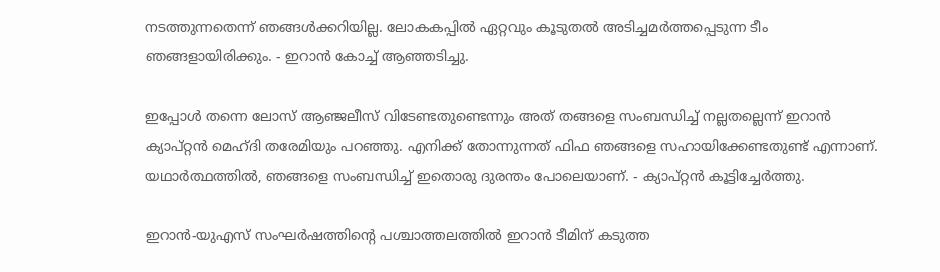നടത്തുന്നതെന്ന് ഞങ്ങൾക്കറിയില്ല. ലോകകപ്പിൽ ഏറ്റവും കൂടുതൽ അടിച്ചമർത്തപ്പെടുന്ന ടീം ഞങ്ങളായിരിക്കും. - ഇറാൻ കോച്ച് ആഞ്ഞടിച്ചു.

ഇപ്പോൾ തന്നെ ലോസ് ആഞ്ജലീസ് വിടേണ്ടതുണ്ടെന്നും അത് തങ്ങളെ സംബന്ധിച്ച് നല്ലതല്ലെന്ന് ഇറാൻ ക്യാപ്റ്റൻ മെഹ്ദി തരേമിയും പറഞ്ഞു. എനിക്ക് തോന്നുന്നത് ഫിഫ ഞങ്ങളെ സഹായിക്കേണ്ടതുണ്ട് എന്നാണ്. യഥാർത്ഥത്തിൽ, ഞങ്ങളെ സംബന്ധിച്ച് ഇതൊരു ദുരന്തം പോലെയാണ്. - ക്യാപ്റ്റൻ കൂട്ടിച്ചേർത്തു.

ഇറാൻ-യുഎസ് സംഘർഷത്തിന്റെ പശ്ചാത്തലത്തിൽ ഇറാൻ ടീമിന് കടുത്ത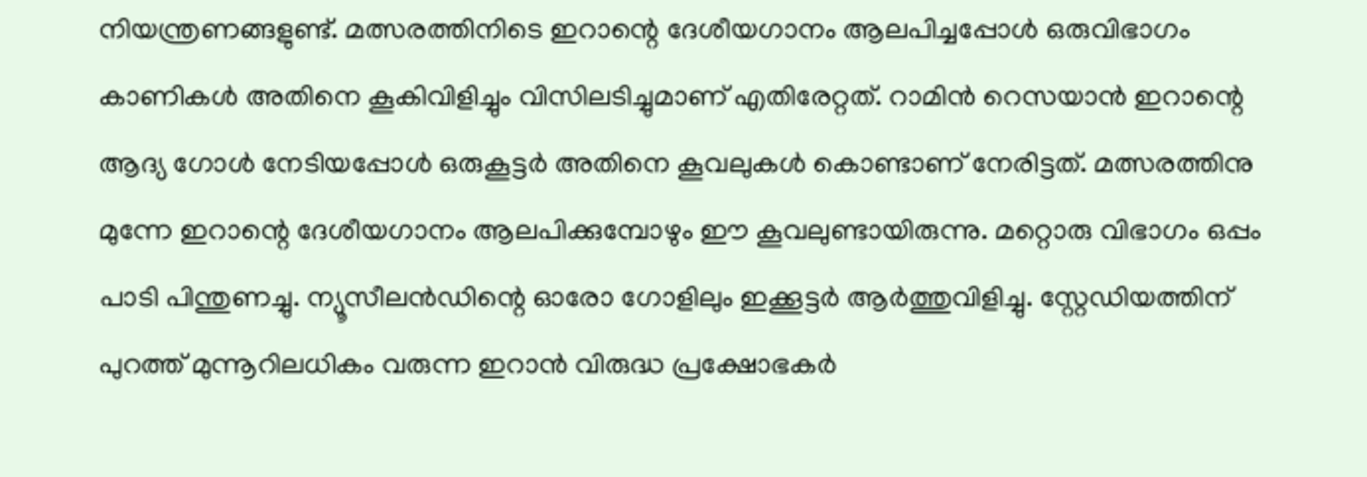നിയന്ത്രണങ്ങളുണ്ട്. മത്സരത്തിനിടെ ഇറാന്റെ ദേശീയഗാനം ആലപിച്ചപ്പോൾ ഒരുവിഭാഗം കാണികൾ അതിനെ കൂകിവിളിച്ചും വിസിലടിച്ചുമാണ് എതിരേറ്റത്‌. റാമിൻ റെസയാൻ ഇറാന്റെ ആദ്യ ഗോൾ നേടിയപ്പോൾ ഒരുകൂട്ടർ അതിനെ കൂവലുകൾ കൊണ്ടാണ് നേരിട്ടത്. മത്സരത്തിനു മുന്നേ ഇറാന്റെ ദേശീയഗാനം ആലപിക്കുമ്പോഴും ഈ കൂവലുണ്ടായിരുന്നു. മറ്റൊരു വിഭാഗം ഒപ്പം പാടി പിന്തുണച്ചു. ന്യൂസീലൻഡിന്റെ ഓരോ ഗോളിലും ഇക്കൂട്ടർ ആർത്തുവിളിച്ചു. സ്റ്റേഡിയത്തിന് പുറത്ത് മുന്നൂറിലധികം വരുന്ന ഇറാൻ വിരുദ്ധ പ്രക്ഷോഭകർ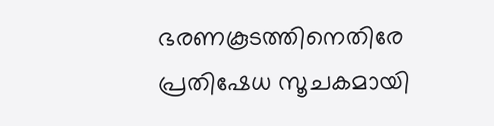ഭരണകൂടത്തിനെതിരേ പ്രതിഷേധ സൂചകമായി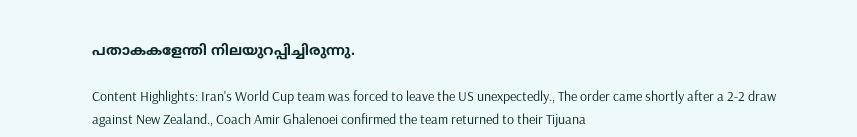പതാകകളേന്തി നിലയുറപ്പിച്ചിരുന്നു.

Content Highlights: Iran's World Cup team was forced to leave the US unexpectedly., The order came shortly after a 2-2 draw against New Zealand., Coach Amir Ghalenoei confirmed the team returned to their Tijuana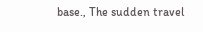base., The sudden travel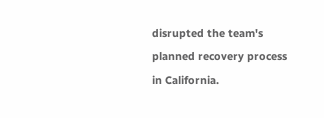disrupted the team's planned recovery process in California.